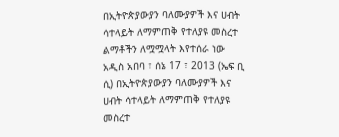በኢትዮጵያውያን ባለሙያዎች እና ሀብት ሳተላይት ለማምጠቅ የተለያዩ መስረተ ልማቶችን ለሟሟላት እየተሰራ ነው
አዲስ አበባ ፣ ሰኔ 17 ፣ 2013 (ኤፍ ቢ ሲ) በኢትዮጵያውያን ባለሙያዎች እና ሀብት ሳተላይት ለማምጠቅ የተለያዩ መስረተ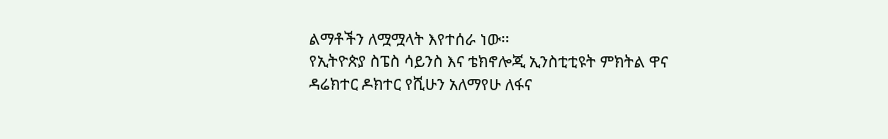ልማቶችን ለሟሟላት እየተሰራ ነው፡፡
የኢትዮጵያ ስፔስ ሳይንስ እና ቴክኖሎጂ ኢንስቲቲዩት ምክትል ዋና ዳሬክተር ዶክተር የሺሁን አለማየሁ ለፋና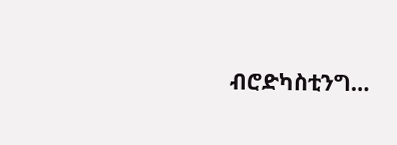ብሮድካስቲንግ…